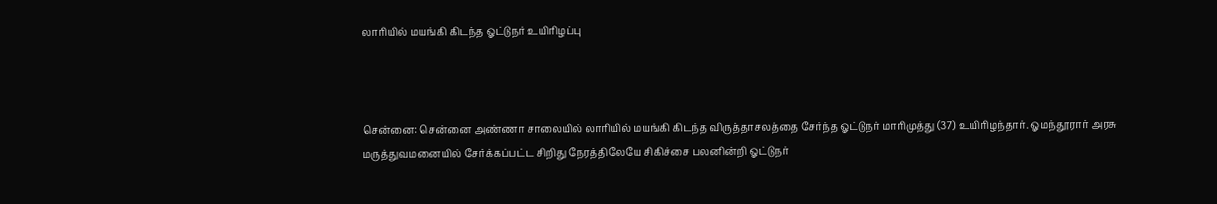லாரியில் மயங்கி கிடந்த ஓட்டுநர் உயிரிழப்பு



சென்னை: சென்னை அண்ணா சாலையில் லாரியில் மயங்கி கிடந்த விருத்தாசலத்தை சேர்ந்த ஓட்டுநர் மாரிமுத்து (37) உயிரிழந்தார். ஓமந்தூரார் அரசு மருத்துவமனையில் சேர்க்கப்பட்ட சிறிது நேரத்திலேயே சிகிச்சை பலனின்றி ஓட்டுநர்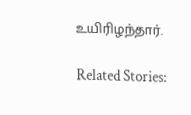உயிரிழந்தார்.

Related Stories: